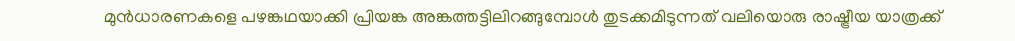മുന്‍ധാരണകളെ പഴങ്കഥയാക്കി പ്രിയങ്ക അങ്കത്തട്ടിലിറങ്ങുമ്പോള്‍ തുടക്കമിടുന്നത് വലിയൊരു രാഷ്ട്രീയ യാത്രക്ക്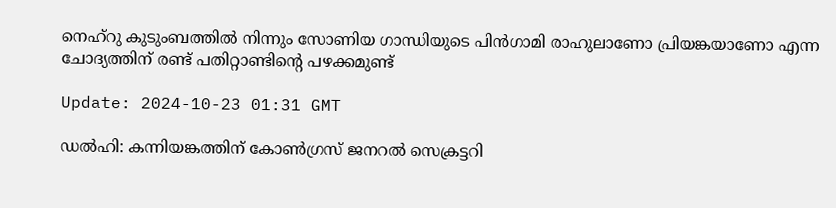നെഹ്‌റു കുടുംബത്തിൽ നിന്നും സോണിയ ഗാന്ധിയുടെ പിൻഗാമി രാഹുലാണോ പ്രിയങ്കയാണോ എന്ന ചോദ്യത്തിന് രണ്ട് പതിറ്റാണ്ടിന്‍റെ പഴക്കമുണ്ട്

Update: 2024-10-23 01:31 GMT

ഡല്‍ഹി: കന്നിയങ്കത്തിന് കോൺഗ്രസ് ജനറൽ സെക്രട്ടറി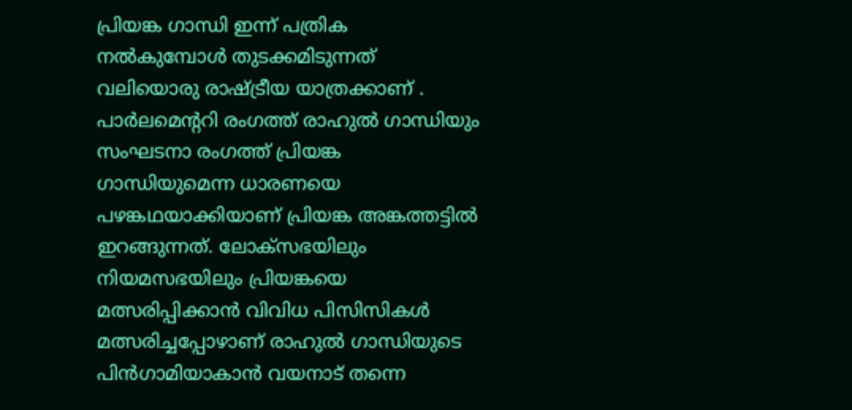പ്രിയങ്ക ഗാന്ധി ഇന്ന് പത്രിക നൽകുമ്പോൾ തുടക്കമിടുന്നത് വലിയൊരു രാഷ്ട്രീയ യാത്രക്കാണ് . പാർലമെന്‍ററി രംഗത്ത് രാഹുൽ ഗാന്ധിയും സംഘടനാ രംഗത്ത് പ്രിയങ്ക ഗാന്ധിയുമെന്ന ധാരണയെ പഴങ്കഥയാക്കിയാണ് പ്രിയങ്ക അങ്കത്തട്ടിൽ ഇറങ്ങുന്നത്. ലോക്‌സഭയിലും നിയമസഭയിലും പ്രിയങ്കയെ മത്സരിപ്പിക്കാൻ വിവിധ പിസിസികൾ മത്സരിച്ചപ്പോഴാണ് രാഹുൽ ഗാന്ധിയുടെ പിൻഗാമിയാകാൻ വയനാട് തന്നെ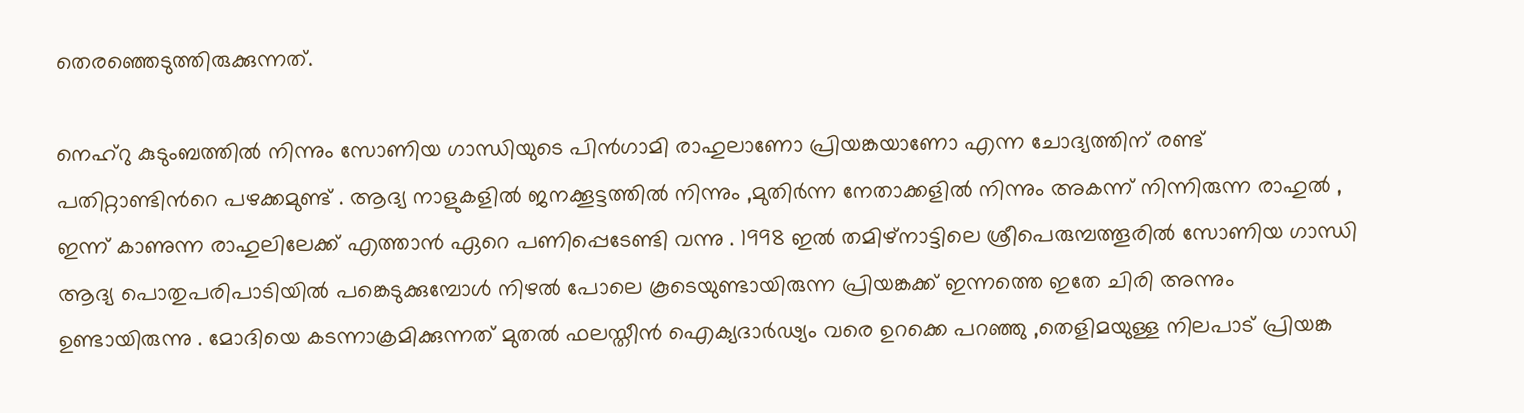തെരഞ്ഞെടുത്തിരുക്കുന്നത്.

നെഹ്‌റു കുടുംബത്തിൽ നിന്നും സോണിയ ഗാന്ധിയുടെ പിൻഗാമി രാഹുലാണോ പ്രിയങ്കയാണോ എന്ന ചോദ്യത്തിന് രണ്ട് പതിറ്റാണ്ടിന്‍റെ പഴക്കമുണ്ട് . ആദ്യ നാളുകളിൽ ജനക്കൂട്ടത്തിൽ നിന്നും ,മുതിർന്ന നേതാക്കളിൽ നിന്നും അകന്ന് നിന്നിരുന്ന രാഹുൽ , ഇന്ന് കാണുന്ന രാഹുലിലേക്ക് എത്താൻ ഏറെ പണിപ്പെടേണ്ടി വന്നു . 1998 ഇൽ തമിഴ്‌നാട്ടിലെ ശ്രീപെരുമ്പത്തൂരിൽ സോണിയ ഗാന്ധി ആദ്യ പൊതുപരിപാടിയിൽ പങ്കെടുക്കുമ്പോൾ നിഴല്‍ പോലെ കൂടെയുണ്ടായിരുന്ന പ്രിയങ്കക്ക് ഇന്നത്തെ ഇതേ ചിരി അന്നും ഉണ്ടായിരുന്നു . മോദിയെ കടന്നാക്രമിക്കുന്നത് മുതൽ ഫലസ്തീൻ ഐക്യദാർഢ്യം വരെ ഉറക്കെ പറഞ്ഞു ,തെളിമയുള്ള നിലപാട് പ്രിയങ്ക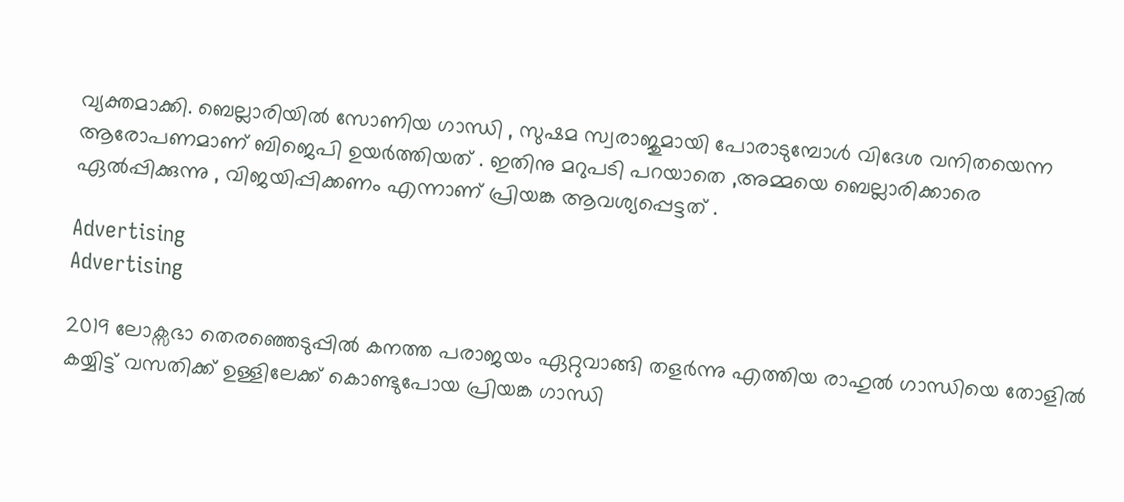വ്യക്തമാക്കി. ബെല്ലാരിയിൽ സോണിയ ഗാന്ധി , സുഷമ സ്വരാജുമായി പോരാടുമ്പോൾ വിദേശ വനിതയെന്ന ആരോപണമാണ് ബിജെപി ഉയർത്തിയത് . ഇതിനു മറുപടി പറയാതെ ,അമ്മയെ ബെല്ലാരിക്കാരെ ഏൽപ്പിക്കുന്നു , വിജയിപ്പിക്കണം എന്നാണ് പ്രിയങ്ക ആവശ്യപ്പെട്ടത് .

Advertising
Advertising

2019 ലോക്സഭാ തെരഞ്ഞെടുപ്പിൽ കനത്ത പരാജയം ഏറ്റുവാങ്ങി തളർന്നു എത്തിയ രാഹുൽ ഗാന്ധിയെ തോളിൽ കയ്യിട്ട് വസതിക്ക് ഉള്ളിലേക്ക് കൊണ്ടുപോയ പ്രിയങ്ക ഗാന്ധി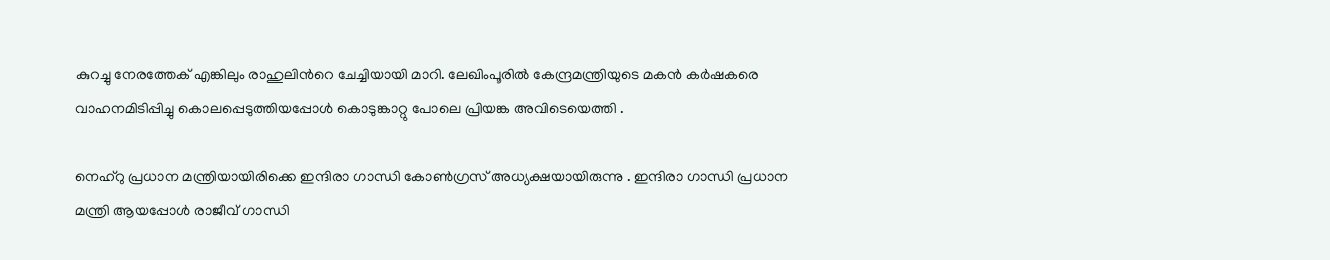കുറച്ചു നേരത്തേക് എങ്കിലും രാഹുലിന്‍റെ ചേച്ചിയായി മാറി. ലേഖിംപൂരില്‍ കേന്ദ്രമന്ത്രിയുടെ മകൻ കർഷകരെ വാഹനമിടിപ്പിച്ചു കൊലപ്പെടുത്തിയപ്പോൾ കൊടുങ്കാറ്റു പോലെ പ്രിയങ്ക അവിടെയെത്തി .

നെഹ്‌റു പ്രധാന മന്ത്രിയായിരിക്കെ ഇന്ദിരാ ഗാന്ധി കോൺഗ്രസ് അധ്യക്ഷയായിരുന്നു . ഇന്ദിരാ ഗാന്ധി പ്രധാന മന്ത്രി ആയപ്പോൾ രാജീവ് ഗാന്ധി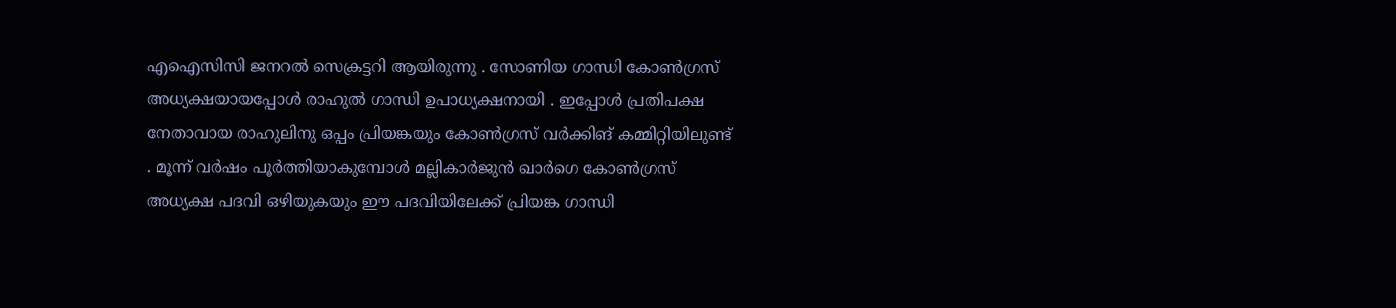എഐസിസി ജനറൽ സെക്രട്ടറി ആയിരുന്നു . സോണിയ ഗാന്ധി കോൺഗ്രസ് അധ്യക്ഷയായപ്പോൾ രാഹുൽ ഗാന്ധി ഉപാധ്യക്ഷനായി . ഇപ്പോൾ പ്രതിപക്ഷ നേതാവായ രാഹുലിനു ഒപ്പം പ്രിയങ്കയും കോൺഗ്രസ് വർക്കിങ് കമ്മിറ്റിയിലുണ്ട് . മൂന്ന് വർഷം പൂർത്തിയാകുമ്പോൾ മല്ലികാർജുന്‍ ഖാർഗെ കോൺഗ്രസ് അധ്യക്ഷ പദവി ഒഴിയുകയും ഈ പദവിയിലേക്ക് പ്രിയങ്ക ഗാന്ധി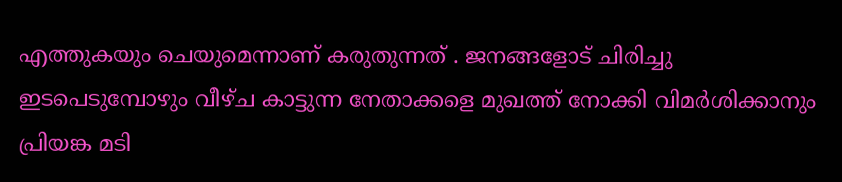എത്തുകയും ചെയുമെന്നാണ് കരുതുന്നത് . ജനങ്ങളോട് ചിരിച്ചു ഇടപെടുമ്പോഴും വീഴ്ച കാട്ടുന്ന നേതാക്കളെ മുഖത്ത് നോക്കി വിമർശിക്കാനും പ്രിയങ്ക മടി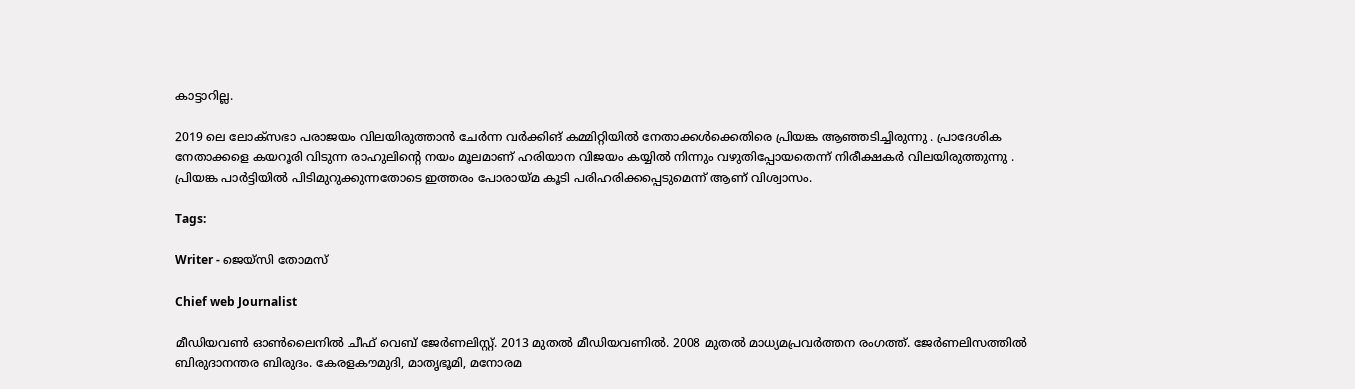കാട്ടാറില്ല.

2019 ലെ ലോക്സഭാ പരാജയം വിലയിരുത്താൻ ചേർന്ന വർക്കിങ് കമ്മിറ്റിയിൽ നേതാക്കൾക്കെതിരെ പ്രിയങ്ക ആഞ്ഞടിച്ചിരുന്നു . പ്രാദേശിക നേതാക്കളെ കയറൂരി വിടുന്ന രാഹുലിന്‍റെ നയം മൂലമാണ് ഹരിയാന വിജയം കയ്യിൽ നിന്നും വഴുതിപ്പോയതെന്ന് നിരീക്ഷകർ വിലയിരുത്തുന്നു . പ്രിയങ്ക പാർട്ടിയിൽ പിടിമുറുക്കുന്നതോടെ ഇത്തരം പോരായ്‌മ കൂടി പരിഹരിക്കപ്പെടുമെന്ന് ആണ് വിശ്വാസം.

Tags:

Writer - ജെയ്സി തോമസ്

Chief web Journalist

മീഡിയവൺ ഓൺലൈനിൽ ചീഫ് വെബ് ജേർണലിസ്റ്റ്. 2013 മുതൽ മീഡിയവണിൽ. 2008 മുതൽ മാധ്യമപ്രവർത്തന രംഗത്ത്. ജേർണലിസത്തിൽ ബിരുദാനന്തര ബിരുദം. കേരളകൗമുദി, മാതൃഭൂമി, മനോരമ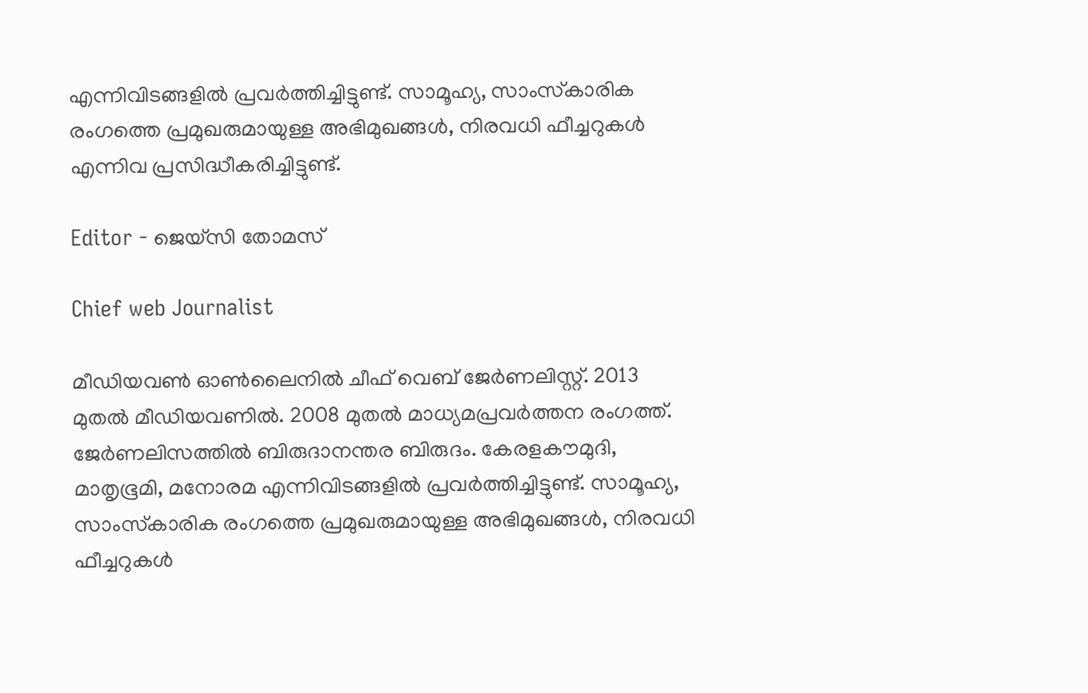എന്നിവിടങ്ങളിൽ പ്രവർത്തിച്ചിട്ടുണ്ട്. സാമൂഹ്യ, സാംസ്‌കാരിക രംഗത്തെ പ്രമുഖരുമായുള്ള അഭിമുഖങ്ങൾ, നിരവധി ഫീച്ചറുകൾ എന്നിവ പ്രസിദ്ധീകരിച്ചിട്ടുണ്ട്.

Editor - ജെയ്സി തോമസ്

Chief web Journalist

മീഡിയവൺ ഓൺലൈനിൽ ചീഫ് വെബ് ജേർണലിസ്റ്റ്. 2013 മുതൽ മീഡിയവണിൽ. 2008 മുതൽ മാധ്യമപ്രവർത്തന രംഗത്ത്. ജേർണലിസത്തിൽ ബിരുദാനന്തര ബിരുദം. കേരളകൗമുദി, മാതൃഭൂമി, മനോരമ എന്നിവിടങ്ങളിൽ പ്രവർത്തിച്ചിട്ടുണ്ട്. സാമൂഹ്യ, സാംസ്‌കാരിക രംഗത്തെ പ്രമുഖരുമായുള്ള അഭിമുഖങ്ങൾ, നിരവധി ഫീച്ചറുകൾ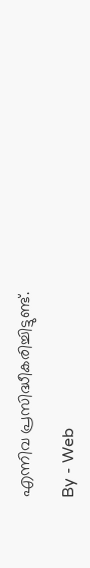എന്നിവ പ്രസിദ്ധീകരിച്ചിട്ടുണ്ട്.

By - Web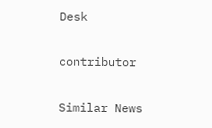Desk

contributor

Similar News